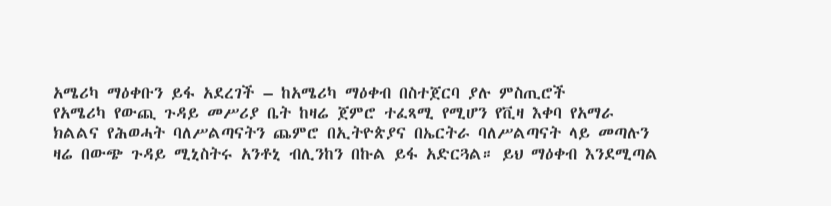አሜሪካ ማዕቀቡን ይፋ አደረገች – ከአሜሪካ ማዕቀብ በስተጀርባ ያሉ ምስጢሮች
የአሜሪካ የውጪ ጉዳይ መሥሪያ ቤት ከዛሬ ጀምሮ ተፈጻሚ የሚሆን የቪዛ እቀባ የአማራ ክልልና የሕወሓት ባለሥልጣናትን ጨምሮ በኢትዮጵያና በኤርትራ ባለሥልጣናት ላይ መጣሉን ዛሬ በውጭ ጉዳይ ሚኒስትሩ አንቶኒ ብሊንከን በኩል ይፋ አድርጓል። ይህ ማዕቀብ እንደሚጣል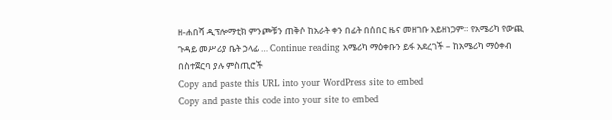ዘ-ሐበሻ ዲፕሎማቲክ ምንጮቹን ጠቅሶ ከአራት ቀን በፊት በሰበር ዜና መዘገቡ አይዘነጋም። የአሜሪካ የውጪ ጉዳይ መሥሪያ ቤት ኃላፊ … Continue reading አሜሪካ ማዕቀቡን ይፋ አደረገች – ከአሜሪካ ማዕቀብ በስተጀርባ ያሉ ምስጢሮች
Copy and paste this URL into your WordPress site to embed
Copy and paste this code into your site to embed